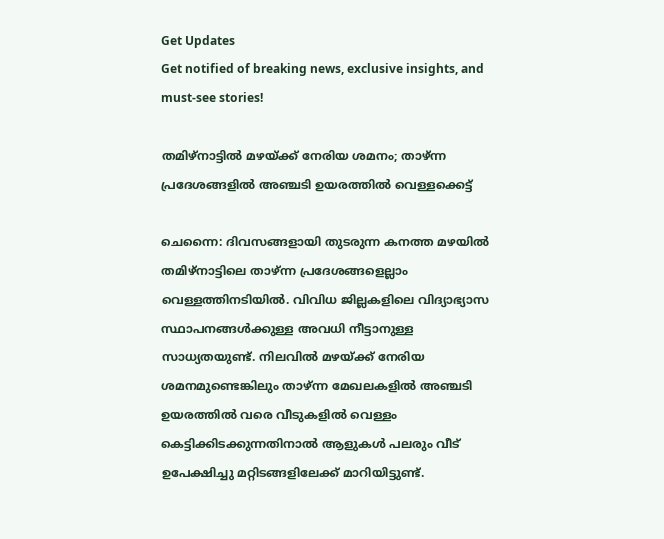Get Updates
Get notified of breaking news, exclusive insights, and must-see stories!

തമിഴ്നാട്ടിൽ മഴയ്ക്ക് നേരിയ ശമനം; താഴ്ന്ന പ്രദേശങ്ങളിൽ അഞ്ചടി ഉയരത്തിൽ വെള്ളക്കെട്ട്

ചെന്നൈ: ദിവസങ്ങളായി തുടരുന്ന കനത്ത മഴയിൽ തമിഴ്നാട്ടിലെ താഴ്ന്ന പ്രദേശങ്ങളെല്ലാം വെള്ളത്തിനടിയിൽ. വിവിധ ജില്ലകളിലെ വിദ്യാഭ്യാസ സ്ഥാപനങ്ങൾക്കുള്ള അവധി നീട്ടാനുള്ള സാധ്യതയുണ്ട്. നിലവിൽ മഴയ്ക്ക് നേരിയ ശമനമുണ്ടെങ്കിലും താഴ്ന്ന മേഖലകളിൽ അഞ്ചടി ഉയരത്തിൽ വരെ വീടുകളിൽ വെള്ളം കെട്ടിക്കിടക്കുന്നതിനാൽ ആളുകൾ പലരും വീട് ഉപേക്ഷിച്ചു മറ്റിടങ്ങളിലേക്ക് മാറിയിട്ടുണ്ട്.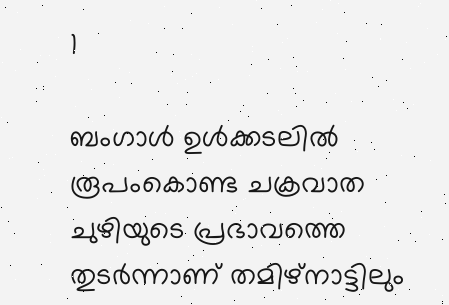1

ബംഗാൾ ഉൾക്കടലിൽ രൂപംകൊണ്ട ചക്രവാത ചുഴിയുടെ പ്രഭാവത്തെ തുടർന്നാണ് തമിഴ്നാട്ടിലും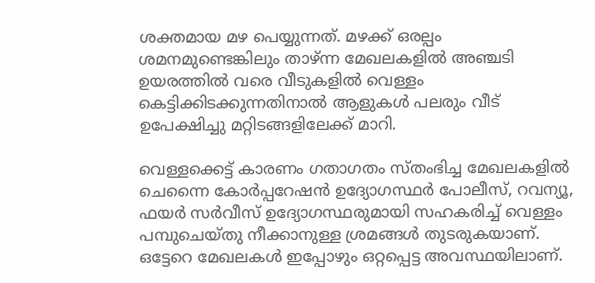ശക്തമായ മഴ പെയ്യുന്നത്. മഴക്ക് ഒരല്പം ശമനമുണ്ടെങ്കിലും താഴ്ന്ന മേഖലകളിൽ അഞ്ചടി ഉയരത്തിൽ വരെ വീടുകളിൽ വെള്ളം കെട്ടിക്കിടക്കുന്നതിനാൽ ആളുകൾ പലരും വീട് ഉപേക്ഷിച്ചു മറ്റിടങ്ങളിലേക്ക് മാറി.

വെള്ളക്കെട്ട് കാരണം ഗതാഗതം സ്തംഭിച്ച മേഖലകളിൽ ചെന്നൈ കോർപ്പറേഷൻ ഉദ്യോഗസ്ഥർ പോലീസ്, റവന്യൂ, ഫയർ സർവീസ് ഉദ്യോഗസ്ഥരുമായി സഹകരിച്ച് വെള്ളം പമ്പുചെയ്തു നീക്കാനുള്ള ശ്രമങ്ങൾ തുടരുകയാണ്. ഒട്ടേറെ മേഖലകൾ ഇപ്പോഴും ഒറ്റപ്പെട്ട അവസ്ഥയിലാണ്.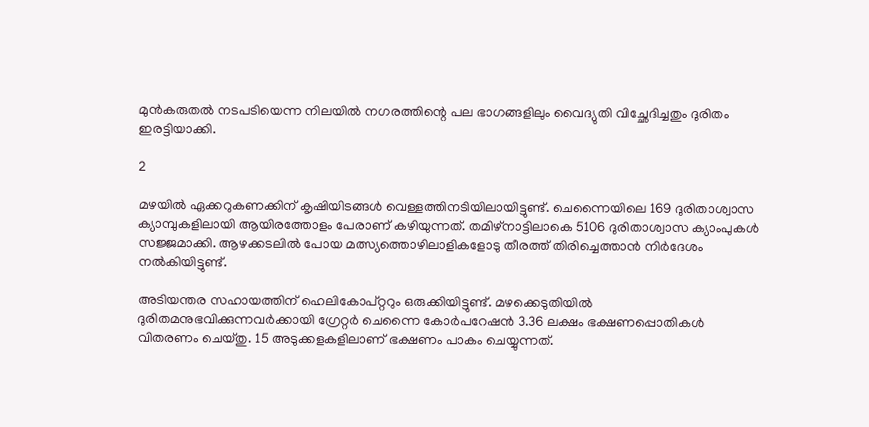മുൻകരുതൽ നടപടിയെന്ന നിലയിൽ നഗരത്തിന്റെ പല ഭാഗങ്ങളിലും വൈദ്യുതി വിച്ഛേദിച്ചതും ദുരിതം ഇരട്ടിയാക്കി.

2

മഴയിൽ ഏക്കറുകണക്കിന് കൃഷിയിടങ്ങൾ വെള്ളത്തിനടിയിലായിട്ടുണ്ട്. ചെന്നൈയിലെ 169 ദുരിതാശ്വാസ ക്യാമ്പുകളിലായി ആയിരത്തോളം പേരാണ് കഴിയുന്നത്. തമിഴ്നാട്ടിലാകെ 5106 ദുരിതാശ്വാസ ക്യാംപുകൾ സജ്ജമാക്കി. ആഴക്കടലിൽ പോയ മത്സ്യത്തൊഴിലാളികളോടു തീരത്ത് തിരിച്ചെത്താൻ നിർദേശം നൽകിയിട്ടുണ്ട്.

അടിയന്തര സഹായത്തിന് ഹെലികോപ്റ്ററും ഒരുക്കിയിട്ടുണ്ട്. മഴക്കെടുതിയിൽ ദുരിതമനുഭവിക്കുന്നവർക്കായി ഗ്രേറ്റർ ചെന്നൈ കോർപറേഷൻ 3.36 ലക്ഷം ഭക്ഷണപ്പൊതികൾ വിതരണം ചെയ്തു. 15 അടുക്കളകളിലാണ് ഭക്ഷണം പാകം ചെയ്യുന്നത്.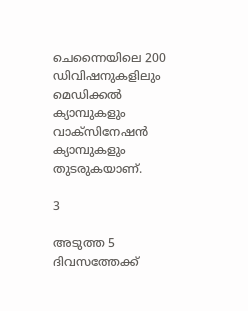ചെന്നൈയിലെ 200 ഡിവിഷനുകളിലും മെഡിക്കൽ ക്യാമ്പുകളും വാക്സിനേഷൻ ക്യാമ്പുകളും തുടരുകയാണ്.

3

അടുത്ത 5 ദിവസത്തേക്ക്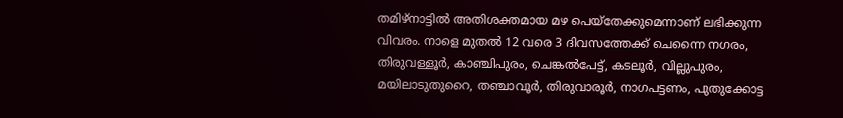തമിഴ്‌നാട്ടിൽ അതിശക്തമായ മഴ പെയ്തേക്കുമെന്നാണ് ലഭിക്കുന്ന വിവരം. നാളെ മുതൽ 12 വരെ 3 ദിവസത്തേക്ക് ചെന്നൈ നഗരം, തിരുവള്ളൂർ, കാഞ്ചിപുരം, ചെങ്കൽപേട്ട്, കടലൂർ, വില്ലുപുരം, മയിലാടുതുറൈ, തഞ്ചാവൂർ, തിരുവാരൂർ, നാഗപട്ടണം, പുതുക്കോട്ട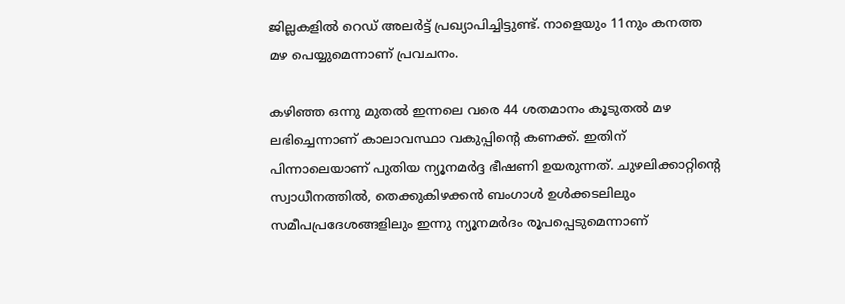ജില്ലകളിൽ റെഡ് അലർട്ട് പ്രഖ്യാപിച്ചിട്ടുണ്ട്. നാളെയും 11നും കനത്ത മഴ പെയ്യുമെന്നാണ് പ്രവചനം.

കഴിഞ്ഞ ഒന്നു മുതൽ ഇന്നലെ വരെ 44 ശതമാനം കൂടുതൽ മഴ ലഭിച്ചെന്നാണ് കാലാവസ്ഥാ വകുപ്പിന്റെ കണക്ക്. ഇതിന് പിന്നാലെയാണ് പുതിയ ന്യൂനമർദ്ദ ഭീഷണി ഉയരുന്നത്. ചുഴലിക്കാറ്റിന്റെ സ്വാധീനത്തിൽ, തെക്കുകിഴക്കൻ ബംഗാൾ ഉൾക്കടലിലും സമീപപ്രദേശങ്ങളിലും ഇന്നു ന്യൂനമർദം രൂപപ്പെടുമെന്നാണ്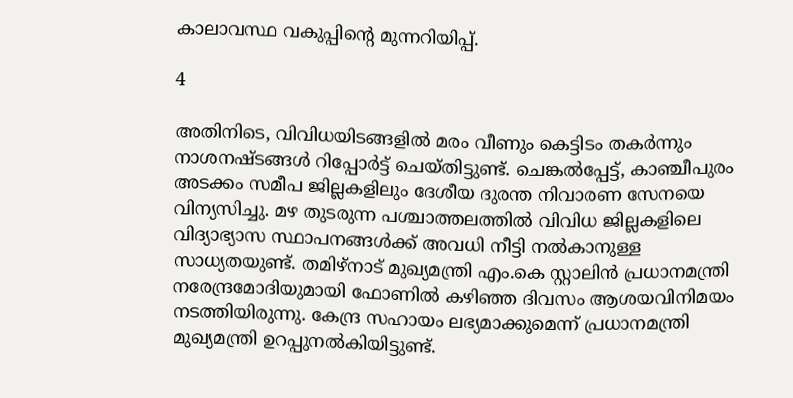കാലാവസ്ഥ വകുപ്പിന്റെ മുന്നറിയിപ്പ്.

4

അതിനിടെ, വിവിധയിടങ്ങളില്‍ മരം വീണും കെട്ടിടം തകര്‍ന്നും നാശനഷ്ടങ്ങൾ റിപ്പോർട്ട് ചെയ്തിട്ടുണ്ട്. ചെങ്കല്‍പ്പേട്ട്, കാഞ്ചീപുരം അടക്കം സമീപ ജില്ലകളിലും ദേശീയ ദുരന്ത നിവാരണ സേനയെ വിന്യസിച്ചു. മഴ തുടരുന്ന പശ്ചാത്തലത്തിൽ വിവിധ ജില്ലകളിലെ വിദ്യാഭ്യാസ സ്ഥാപനങ്ങൾക്ക് അവധി നീട്ടി നൽകാനുള്ള സാധ്യതയുണ്ട്. തമിഴ്നാട് മുഖ്യമന്ത്രി എം.കെ സ്റ്റാലിൻ പ്രധാനമന്ത്രി നരേന്ദ്രമോദിയുമായി ഫോണിൽ കഴിഞ്ഞ ദിവസം ആശയവിനിമയം നടത്തിയിരുന്നു. കേന്ദ്ര സഹായം ലഭ്യമാക്കുമെന്ന് പ്രധാനമന്ത്രി മുഖ്യമന്ത്രി ഉറപ്പുനൽകിയിട്ടുണ്ട്.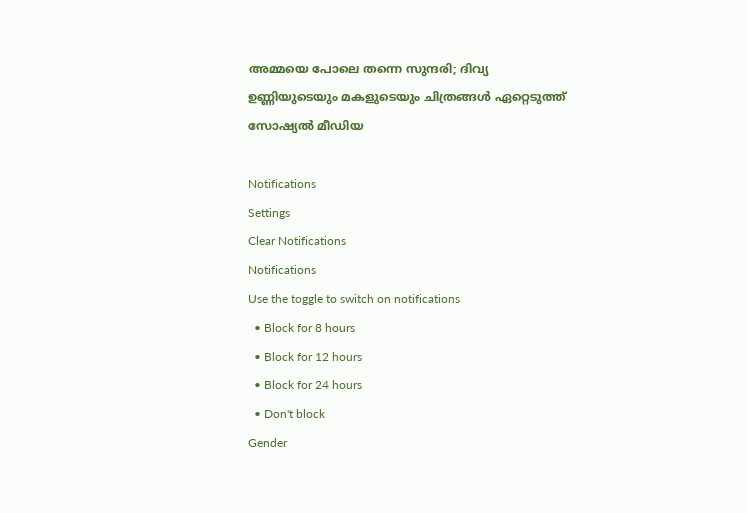അമ്മയെ പോലെ തന്നെ സുന്ദരി; ദിവ്യ ഉണ്ണിയുടെയും മകളുടെയും ചിത്രങ്ങള്‍ ഏറ്റെടുത്ത് സോഷ്യല്‍ മീഡിയ

Notifications
Settings
Clear Notifications
Notifications
Use the toggle to switch on notifications
  • Block for 8 hours
  • Block for 12 hours
  • Block for 24 hours
  • Don't block
Gender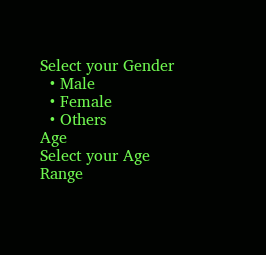Select your Gender
  • Male
  • Female
  • Others
Age
Select your Age Range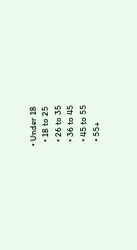• Under 18
  • 18 to 25
  • 26 to 35
  • 36 to 45
  • 45 to 55
  • 55+